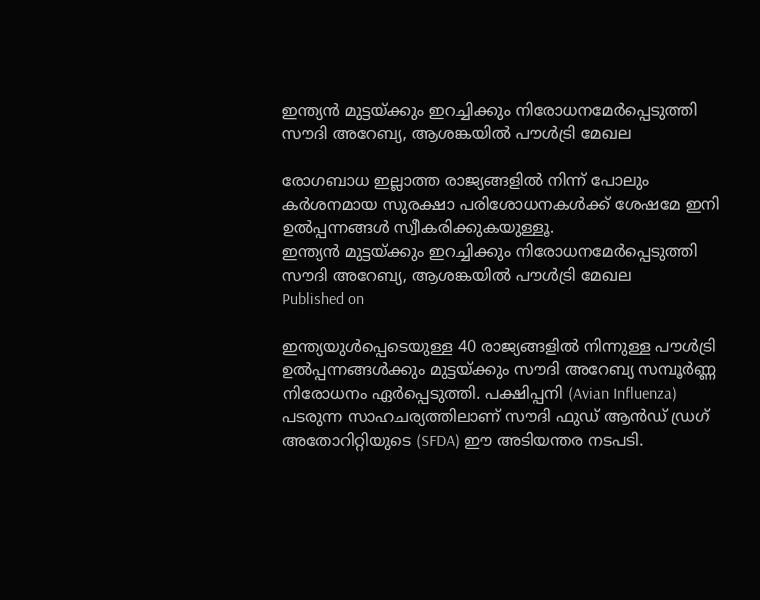ഇന്ത്യന്‍ മുട്ടയ്ക്കും ഇറച്ചിക്കും നിരോധനമേര്‍പ്പെടുത്തി സൗദി അറേബ്യ, ആശങ്കയില്‍ പൗള്‍ട്രി മേഖല

രോഗബാധ ഇല്ലാത്ത രാജ്യങ്ങളില്‍ നിന്ന് പോലും കര്‍ശനമായ സുരക്ഷാ പരിശോധനകള്‍ക്ക് ശേഷമേ ഇനി ഉല്‍പ്പന്നങ്ങള്‍ സ്വീകരിക്കുകയുള്ളൂ.
ഇന്ത്യന്‍ മുട്ടയ്ക്കും ഇറച്ചിക്കും നിരോധനമേര്‍പ്പെടുത്തി സൗദി അറേബ്യ, ആശങ്കയില്‍ പൗള്‍ട്രി മേഖല
Published on

ഇന്ത്യയുള്‍പ്പെടെയുള്ള 40 രാജ്യങ്ങളില്‍ നിന്നുള്ള പൗള്‍ട്രി ഉല്‍പ്പന്നങ്ങള്‍ക്കും മുട്ടയ്ക്കും സൗദി അറേബ്യ സമ്പൂര്‍ണ്ണ നിരോധനം ഏര്‍പ്പെടുത്തി. പക്ഷിപ്പനി (Avian Influenza) പടരുന്ന സാഹചര്യത്തിലാണ് സൗദി ഫുഡ് ആന്‍ഡ് ഡ്രഗ് അതോറിറ്റിയുടെ (SFDA) ഈ അടിയന്തര നടപടി.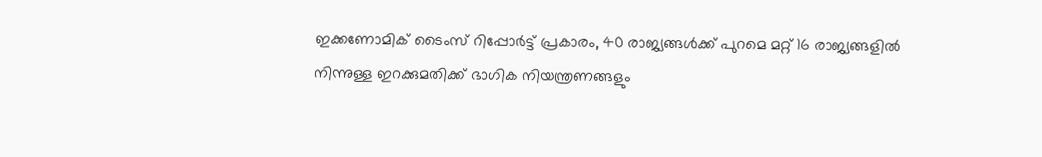ഇക്കണോമിക് ടൈംസ് റിപ്പോര്‍ട്ട് പ്രകാരം, 40 രാജ്യങ്ങള്‍ക്ക് പുറമെ മറ്റ് 16 രാജ്യങ്ങളില്‍ നിന്നുള്ള ഇറക്കുമതിക്ക് ഭാഗിക നിയന്ത്രണങ്ങളും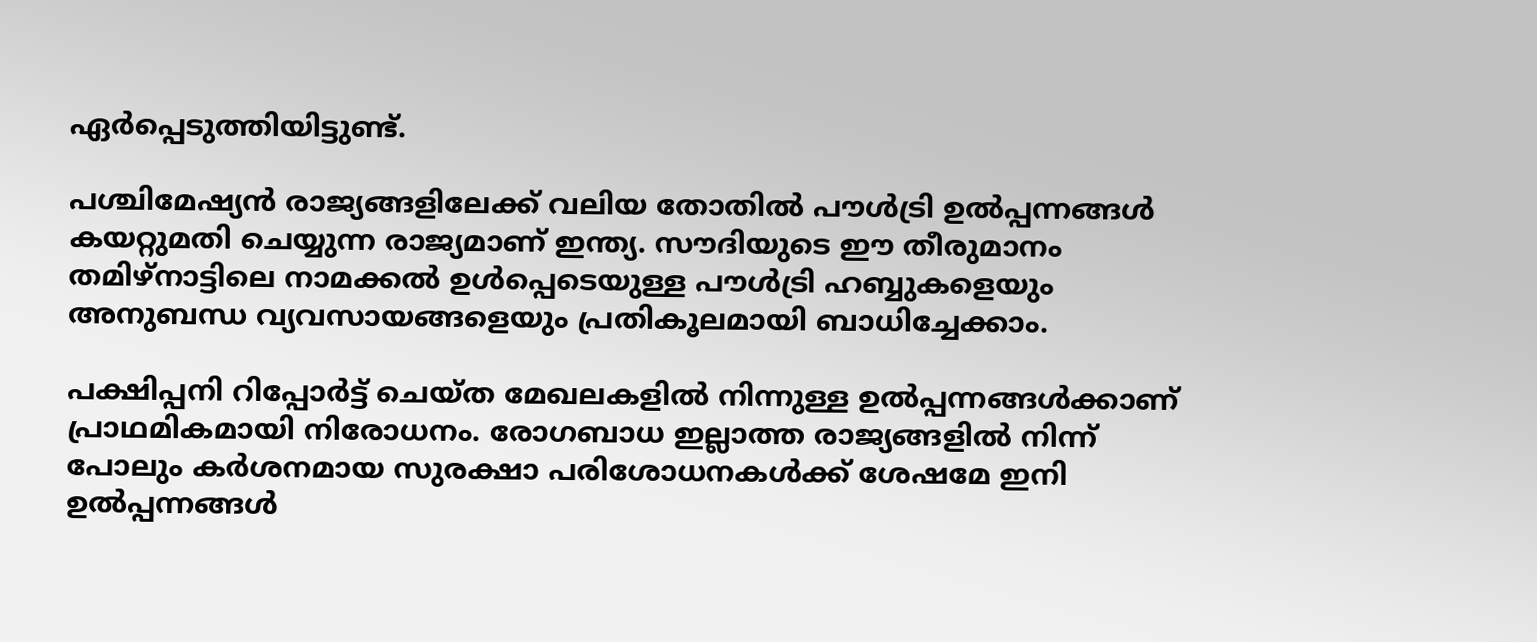ഏര്‍പ്പെടുത്തിയിട്ടുണ്ട്.

പശ്ചിമേഷ്യന്‍ രാജ്യങ്ങളിലേക്ക് വലിയ തോതില്‍ പൗള്‍ട്രി ഉല്‍പ്പന്നങ്ങള്‍ കയറ്റുമതി ചെയ്യുന്ന രാജ്യമാണ് ഇന്ത്യ. സൗദിയുടെ ഈ തീരുമാനം തമിഴ്നാട്ടിലെ നാമക്കല്‍ ഉള്‍പ്പെടെയുള്ള പൗള്‍ട്രി ഹബ്ബുകളെയും അനുബന്ധ വ്യവസായങ്ങളെയും പ്രതികൂലമായി ബാധിച്ചേക്കാം.

പക്ഷിപ്പനി റിപ്പോര്‍ട്ട് ചെയ്ത മേഖലകളില്‍ നിന്നുള്ള ഉല്‍പ്പന്നങ്ങള്‍ക്കാണ് പ്രാഥമികമായി നിരോധനം. രോഗബാധ ഇല്ലാത്ത രാജ്യങ്ങളില്‍ നിന്ന് പോലും കര്‍ശനമായ സുരക്ഷാ പരിശോധനകള്‍ക്ക് ശേഷമേ ഇനി ഉല്‍പ്പന്നങ്ങള്‍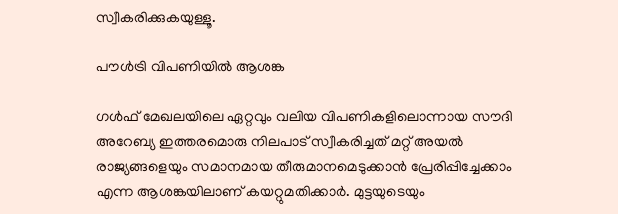സ്വീകരിക്കുകയുള്ളൂ.

പൗള്‍ട്രി വിപണിയില്‍ ആശങ്ക

ഗള്‍ഫ് മേഖലയിലെ ഏറ്റവും വലിയ വിപണികളിലൊന്നായ സൗദി അറേബ്യ ഇത്തരമൊരു നിലപാട് സ്വീകരിച്ചത് മറ്റ് അയല്‍ രാജ്യങ്ങളെയും സമാനമായ തീരുമാനമെടുക്കാന്‍ പ്രേരിപ്പിച്ചേക്കാം എന്ന ആശങ്കയിലാണ് കയറ്റുമതിക്കാര്‍. മുട്ടയുടെയും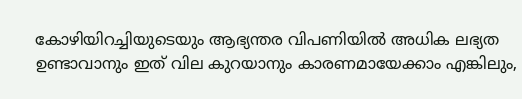കോഴിയിറച്ചിയുടെയും ആഭ്യന്തര വിപണിയില്‍ അധിക ലഭ്യത ഉണ്ടാവാനും ഇത് വില കുറയാനും കാരണമായേക്കാം എങ്കിലും,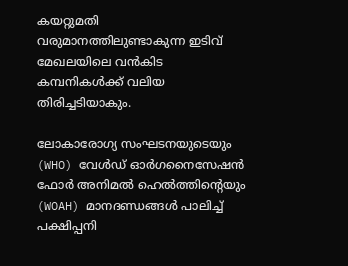കയറ്റുമതി വരുമാനത്തിലുണ്ടാകുന്ന ഇടിവ് മേഖലയിലെ വന്‍കിട കമ്പനികള്‍ക്ക് വലിയ തിരിച്ചടിയാകും.

ലോകാരോഗ്യ സംഘടനയുടെയും (WHO) വേള്‍ഡ് ഓര്‍ഗനൈസേഷന്‍ ഫോര്‍ അനിമല്‍ ഹെല്‍ത്തിന്റെയും (WOAH) മാനദണ്ഡങ്ങള്‍ പാലിച്ച് പക്ഷിപ്പനി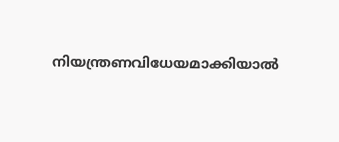നിയന്ത്രണവിധേയമാക്കിയാല്‍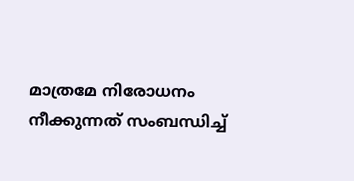മാത്രമേ നിരോധനം നീക്കുന്നത് സംബന്ധിച്ച്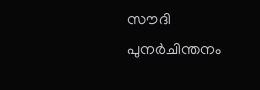സൗദി പുനര്‍ചിന്തനം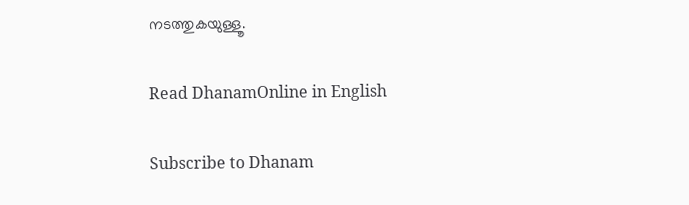നടത്തുകയുള്ളൂ.

Read DhanamOnline in English

Subscribe to Dhanam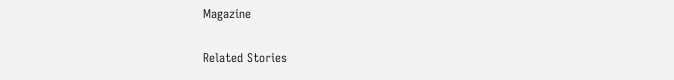Magazine

Related Stories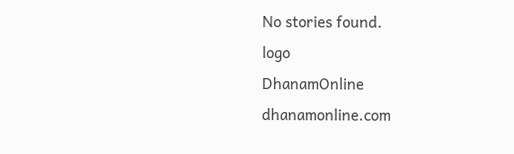No stories found.
logo
DhanamOnline
dhanamonline.com